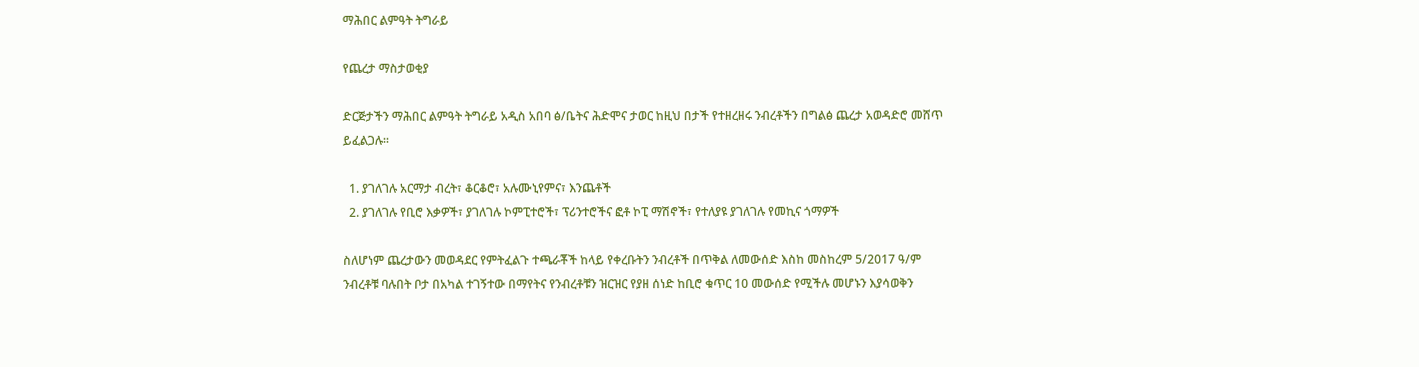ማሕበር ልምዓት ትግራይ

የጨረታ ማስታወቂያ

ድርጅታችን ማሕበር ልምዓት ትግራይ አዲስ አበባ ፅ/ቤትና ሕድሞና ታወር ከዚህ በታች የተዘረዘሩ ንብረቶችን በግልፅ ጨረታ አወዳድሮ መሸጥ ይፈልጋሉ፡፡

  1. ያገለገሉ አርማታ ብረት፣ ቆርቆሮ፣ አሉሙኒየምና፣ እንጨቶች
  2. ያገለገሉ የቢሮ እቃዎች፣ ያገለገሉ ኮምፒተሮች፣ ፕሪንተሮችና ፎቶ ኮፒ ማሽኖች፣ የተለያዩ ያገለገሉ የመኪና ጎማዎች

ስለሆነም ጨረታውን መወዳደር የምትፈልጉ ተጫራቾች ከላይ የቀረቡትን ንብረቶች በጥቅል ለመውሰድ እስከ መስከረም 5/2017 ዓ/ም ንብረቶቹ ባሉበት ቦታ በአካል ተገኝተው በማየትና የንብረቶቹን ዝርዝር የያዘ ሰነድ ከቢሮ ቁጥር 10 መውሰድ የሚችሉ መሆኑን እያሳወቅን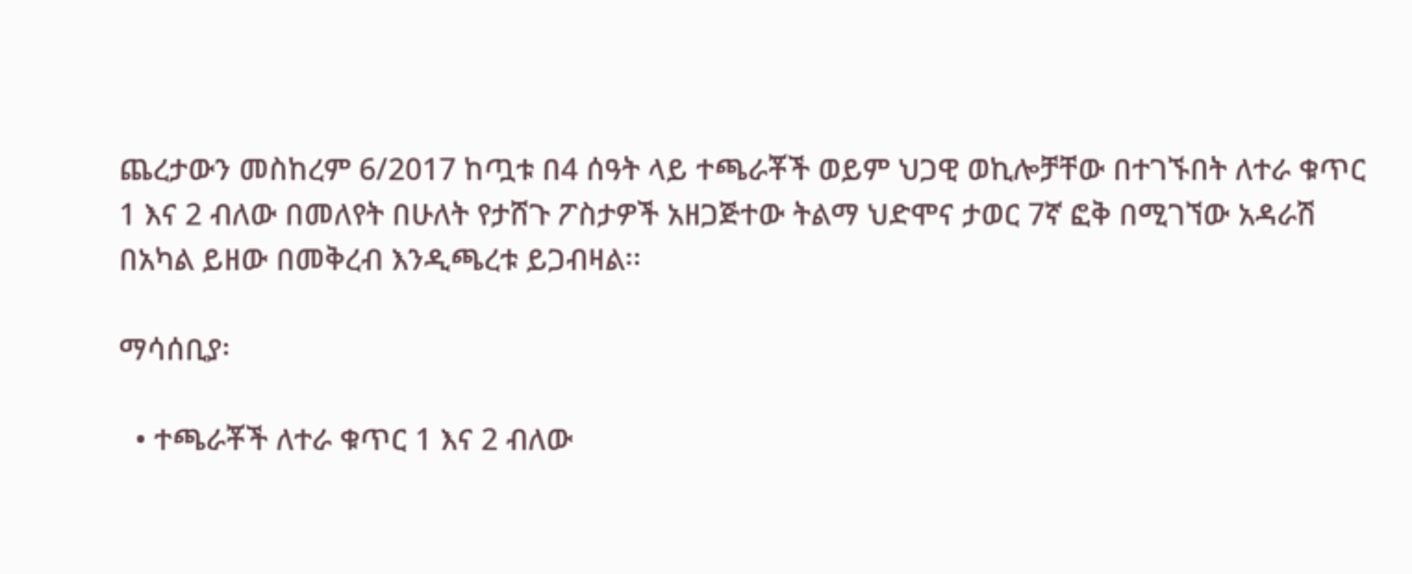ጨረታውን መስከረም 6/2017 ከጧቱ በ4 ሰዓት ላይ ተጫራቾች ወይም ህጋዊ ወኪሎቻቸው በተገኙበት ለተራ ቁጥር 1 እና 2 ብለው በመለየት በሁለት የታሸጉ ፖስታዎች አዘጋጅተው ትልማ ህድሞና ታወር 7ኛ ፎቅ በሚገኘው አዳራሽ በአካል ይዘው በመቅረብ እንዲጫረቱ ይጋብዛል፡፡

ማሳሰቢያ፡

  • ተጫራቾች ለተራ ቁጥር 1 እና 2 ብለው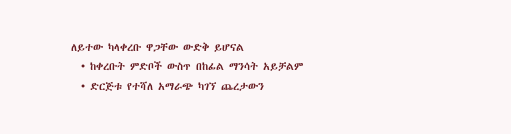ለይተው ካላቀረቡ ዋጋቸው ውድቅ ይሆናል
  • ከቀረቡት ምድቦች ውስጥ በከፊል ማንሳት አይቻልም
  • ድርጅቱ የተሻለ አማራጭ ካገኘ ጨረታውን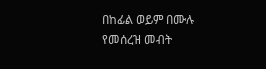በከፊል ወይም በሙሉ የመሰረዝ መብት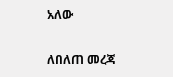አለው

ለበለጠ መረጃ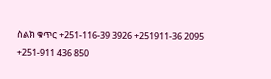ስልክ ቁጥር +251-116-39 3926 +251911-36 2095 +251-911 436 850